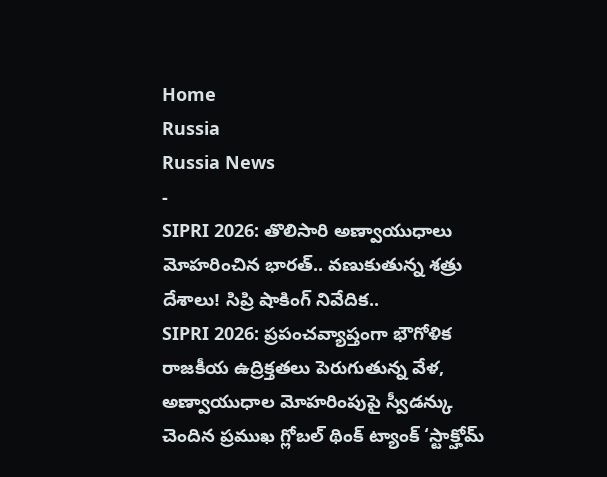Home
Russia
Russia News
-
SIPRI 2026: తొలిసారి అణ్వాయుధాలు మోహరించిన భారత్.. వణుకుతున్న శత్రు దేశాలు! సిప్రి షాకింగ్ నివేదిక..
SIPRI 2026: ప్రపంచవ్యాప్తంగా భౌగోళిక రాజకీయ ఉద్రిక్తతలు పెరుగుతున్న వేళ, అణ్వాయుధాల మోహరింపుపై స్వీడన్కు చెందిన ప్రముఖ గ్లోబల్ థింక్ ట్యాంక్ ‘స్టాక్హోమ్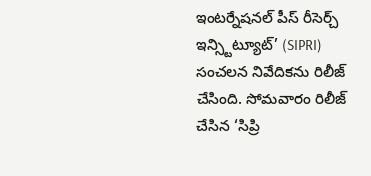ఇంటర్నేషనల్ పీస్ రీసెర్చ్ ఇన్స్టిట్యూట్’ (SIPRI) సంచలన నివేదికను రిలీజ్ చేసింది. సోమవారం రిలీజ్ చేసిన ‘సిప్రి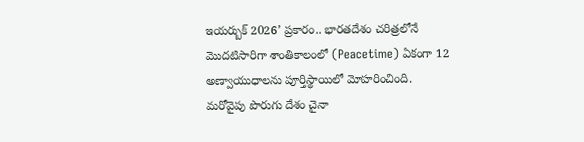ఇయర్బుక్ 2026’ ప్రకారం.. భారతదేశం చరిత్రలోనే మొదటిసారిగా శాంతికాలంలో (Peacetime) ఏకంగా 12 అణ్వాయుధాలను పూర్తిస్థాయిలో మోహరించింది. మరోవైపు పొరుగు దేశం చైనా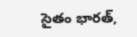సైతం భారత్,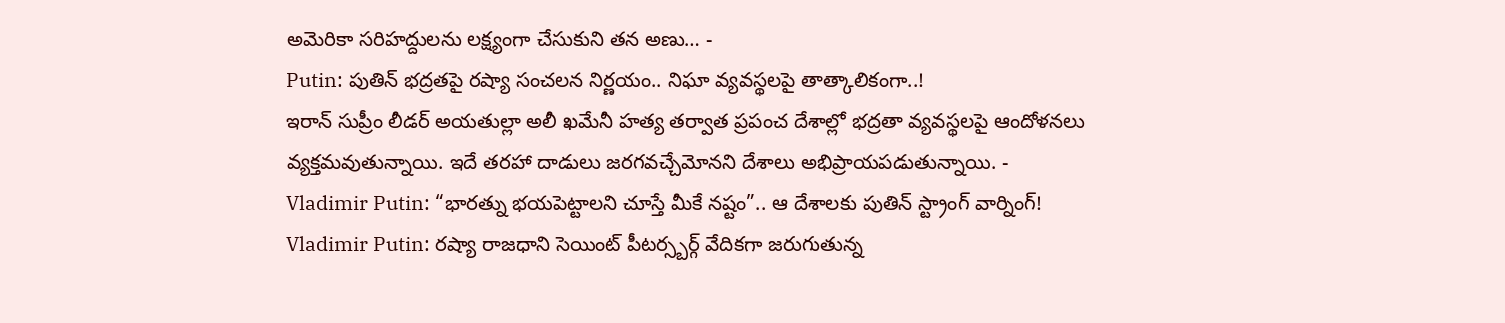అమెరికా సరిహద్దులను లక్ష్యంగా చేసుకుని తన అణు… -
Putin: పుతిన్ భద్రతపై రష్యా సంచలన నిర్ణయం.. నిఘా వ్యవస్థలపై తాత్కాలికంగా..!
ఇరాన్ సుప్రీం లీడర్ అయతుల్లా అలీ ఖమేనీ హత్య తర్వాత ప్రపంచ దేశాల్లో భద్రతా వ్యవస్థలపై ఆందోళనలు వ్యక్తమవుతున్నాయి. ఇదే తరహా దాడులు జరగవచ్చేమోనని దేశాలు అభిప్రాయపడుతున్నాయి. -
Vladimir Putin: “భారత్ను భయపెట్టాలని చూస్తే మీకే నష్టం”.. ఆ దేశాలకు పుతిన్ స్ట్రాంగ్ వార్నింగ్!
Vladimir Putin: రష్యా రాజధాని సెయింట్ పీటర్స్బర్గ్ వేదికగా జరుగుతున్న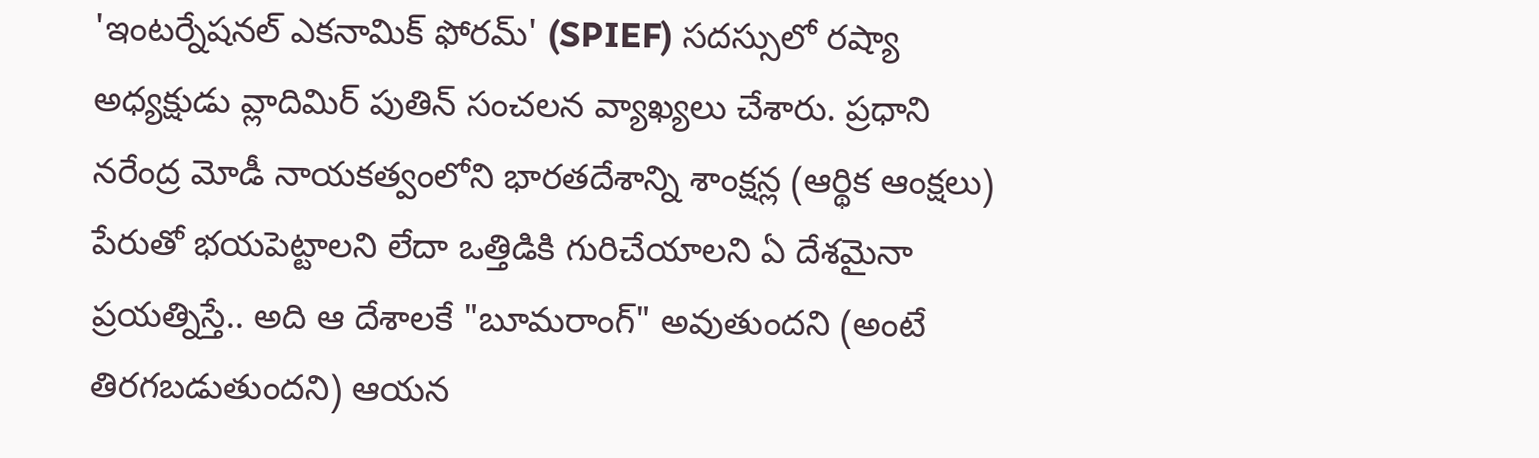'ఇంటర్నేషనల్ ఎకనామిక్ ఫోరమ్' (SPIEF) సదస్సులో రష్యా అధ్యక్షుడు వ్లాదిమిర్ పుతిన్ సంచలన వ్యాఖ్యలు చేశారు. ప్రధాని నరేంద్ర మోడీ నాయకత్వంలోని భారతదేశాన్ని శాంక్షన్ల (ఆర్థిక ఆంక్షలు) పేరుతో భయపెట్టాలని లేదా ఒత్తిడికి గురిచేయాలని ఏ దేశమైనా ప్రయత్నిస్తే.. అది ఆ దేశాలకే "బూమరాంగ్" అవుతుందని (అంటే తిరగబడుతుందని) ఆయన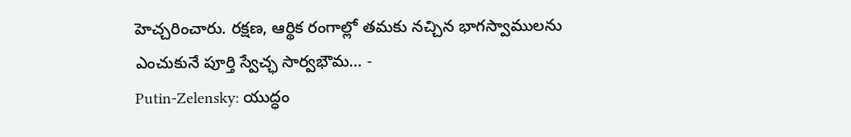హెచ్చరించారు. రక్షణ, ఆర్థిక రంగాల్లో తమకు నచ్చిన భాగస్వాములను ఎంచుకునే పూర్తి స్వేచ్ఛ సార్వభౌమ… -
Putin-Zelensky: యుద్ధం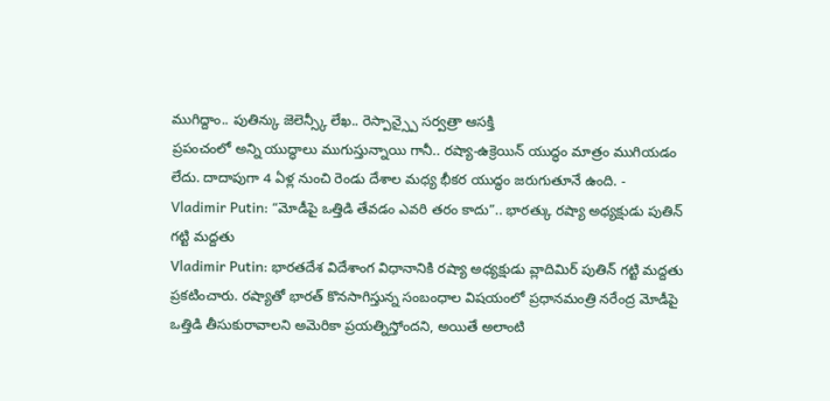ముగిద్దాం.. పుతిన్కు జెలెన్స్కీ లేఖ.. రెస్పాన్స్పై సర్వత్రా ఆసక్తి
ప్రపంచంలో అన్ని యుద్ధాలు ముగుస్తున్నాయి గానీ.. రష్యా-ఉక్రెయిన్ యుద్ధం మాత్రం ముగియడం లేదు. దాదాపుగా 4 ఏళ్ల నుంచి రెండు దేశాల మధ్య భీకర యుద్ధం జరుగుతూనే ఉంది. -
Vladimir Putin: “మోడీపై ఒత్తిడి తేవడం ఎవరి తరం కాదు”.. భారత్కు రష్యా అధ్యక్షుడు పుతిన్ గట్టి మద్దతు
Vladimir Putin: భారతదేశ విదేశాంగ విధానానికి రష్యా అధ్యక్షుడు వ్లాదిమిర్ పుతిన్ గట్టి మద్దతు ప్రకటించారు. రష్యాతో భారత్ కొనసాగిస్తున్న సంబంధాల విషయంలో ప్రధానమంత్రి నరేంద్ర మోడీపై ఒత్తిడి తీసుకురావాలని అమెరికా ప్రయత్నిస్తోందని, అయితే అలాంటి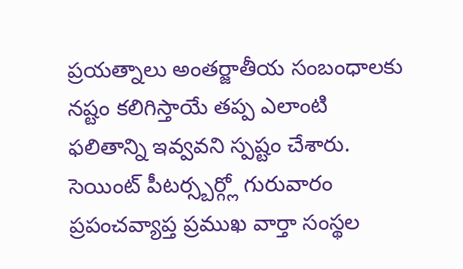ప్రయత్నాలు అంతర్జాతీయ సంబంధాలకు నష్టం కలిగిస్తాయే తప్ప ఎలాంటి ఫలితాన్ని ఇవ్వవని స్పష్టం చేశారు. సెయింట్ పీటర్స్బర్గ్లో గురువారం ప్రపంచవ్యాప్త ప్రముఖ వార్తా సంస్థల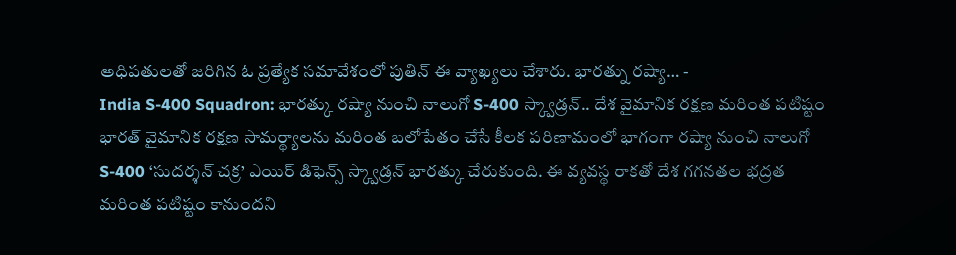అధిపతులతో జరిగిన ఓ ప్రత్యేక సమావేశంలో పుతిన్ ఈ వ్యాఖ్యలు చేశారు. భారత్ను రష్యా… -
India S-400 Squadron: భారత్కు రష్యా నుంచి నాలుగో S-400 స్క్వాడ్రన్.. దేశ వైమానిక రక్షణ మరింత పటిష్టం
భారత్ వైమానిక రక్షణ సామర్థ్యాలను మరింత బలోపేతం చేసే కీలక పరిణామంలో భాగంగా రష్యా నుంచి నాలుగో S-400 ‘సుదర్శన్ చక్ర’ ఎయిర్ డిఫెన్స్ స్క్వాడ్రన్ భారత్కు చేరుకుంది. ఈ వ్యవస్థ రాకతో దేశ గగనతల భద్రత మరింత పటిష్టం కానుందని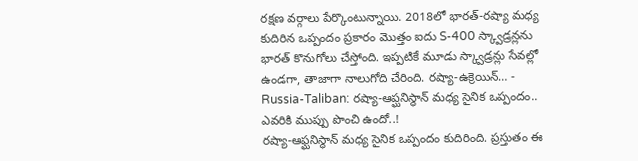రక్షణ వర్గాలు పేర్కొంటున్నాయి. 2018లో భారత్-రష్యా మధ్య కుదిరిన ఒప్పందం ప్రకారం మొత్తం ఐదు S-400 స్క్వాడ్రన్లను భారత్ కొనుగోలు చేస్తోంది. ఇప్పటికే మూడు స్క్వాడ్రన్లు సేవల్లో ఉండగా, తాజాగా నాలుగోది చేరింది. రష్యా-ఉక్రెయిన్… -
Russia-Taliban: రష్యా-ఆప్ఘనిస్థాన్ మధ్య సైనిక ఒప్పందం.. ఎవరికి ముప్పు పొంచి ఉందో..!
రష్యా-ఆఫ్ఘనిస్థాన్ మధ్య సైనిక ఒప్పందం కుదిరింది. ప్రస్తుతం ఈ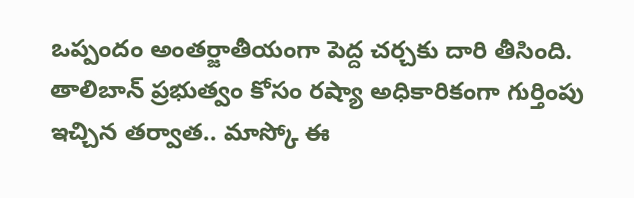ఒప్పందం అంతర్జాతీయంగా పెద్ద చర్చకు దారి తీసింది. తాలిబాన్ ప్రభుత్వం కోసం రష్యా అధికారికంగా గుర్తింపు ఇచ్చిన తర్వాత.. మాస్కో ఈ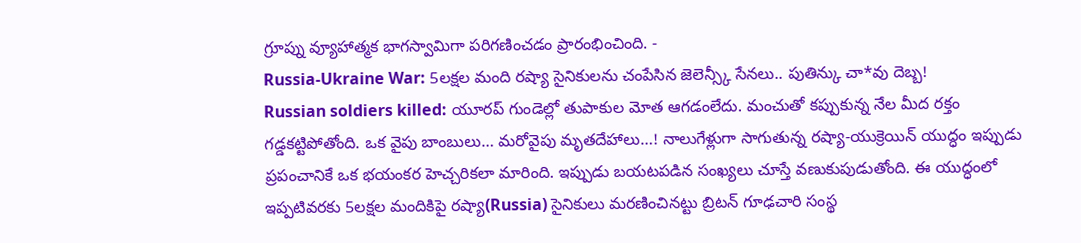గ్రూప్ను వ్యూహాత్మక భాగస్వామిగా పరిగణించడం ప్రారంభించింది. -
Russia-Ukraine War: 5లక్షల మంది రష్యా సైనికులను చంపేసిన జెలెన్స్కీ సేనలు.. పుతిన్కు చా*వు దెబ్బ!
Russian soldiers killed: యూరప్ గుండెల్లో తుపాకుల మోత ఆగడంలేదు. మంచుతో కప్పుకున్న నేల మీద రక్తం గడ్డకట్టిపోతోంది. ఒక వైపు బాంబులు… మరోవైపు మృతదేహాలు…! నాలుగేళ్లుగా సాగుతున్న రష్యా-యుక్రెయిన్ యుద్ధం ఇప్పుడు ప్రపంచానికే ఒక భయంకర హెచ్చరికలా మారింది. ఇప్పుడు బయటపడిన సంఖ్యలు చూస్తే వణుకుపుడుతోంది. ఈ యుద్ధంలో ఇప్పటివరకు 5లక్షల మందికిపై రష్యా(Russia) సైనికులు మరణించినట్టు బ్రిటన్ గూఢచారి సంస్థ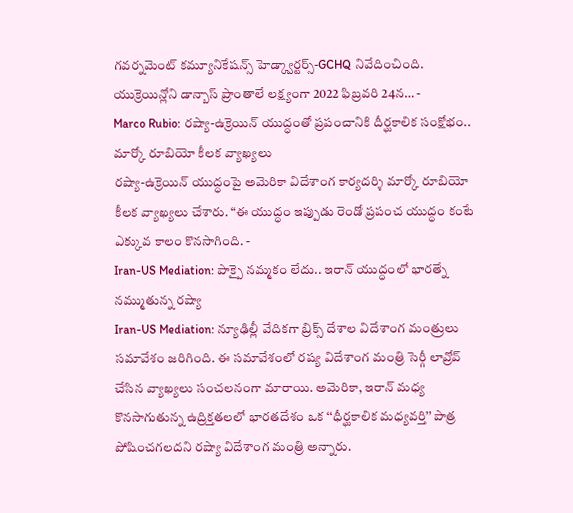గవర్నమెంట్ కమ్యూనికేషన్స్ హెడ్క్వార్టర్స్-GCHQ నివేదించింది. యుక్రెయిన్లోని డాన్బాస్ ప్రాంతాలే లక్ష్యంగా 2022 ఫిబ్రవరి 24న… -
Marco Rubio: రష్యా-ఉక్రెయిన్ యుద్ధంతో ప్రపంచానికి దీర్ఘకాలిక సంక్షోభం.. మార్కో రూబియో కీలక వ్యాఖ్యలు
రష్యా-ఉక్రెయిన్ యుద్ధంపై అమెరికా విదేశాంగ కార్యదర్శి మార్కో రూబియో కీలక వ్యాఖ్యలు చేశారు. “ఈ యుద్ధం ఇప్పుడు రెండో ప్రపంచ యుద్ధం కంటే ఎక్కువ కాలం కొనసాగింది. -
Iran-US Mediation: పాక్పై నమ్మకం లేదు.. ఇరాన్ యుద్ధంలో భారత్నే నమ్ముతున్న రష్యా
Iran-US Mediation: న్యూఢిల్లీ వేదికగా బ్రిక్స్ దేశాల విదేశాంగ మంత్రులు సమావేశం జరిగింది. ఈ సమావేశంలో రష్య విదేశాంగ మంత్రి సెర్గీ లావ్రోవ్ చేసిన వ్యాఖ్యలు సంచలనంగా మారాయి. అమెరికా, ఇరాన్ మధ్య కొనసాగుతున్న ఉద్రిక్తతలలో భారతదేశం ఒక ‘‘ధీర్ఘకాలిక మధ్యవర్తి’’ పాత్ర పోషించగలదని రష్యా విదేశాంగ మంత్రి అన్నారు.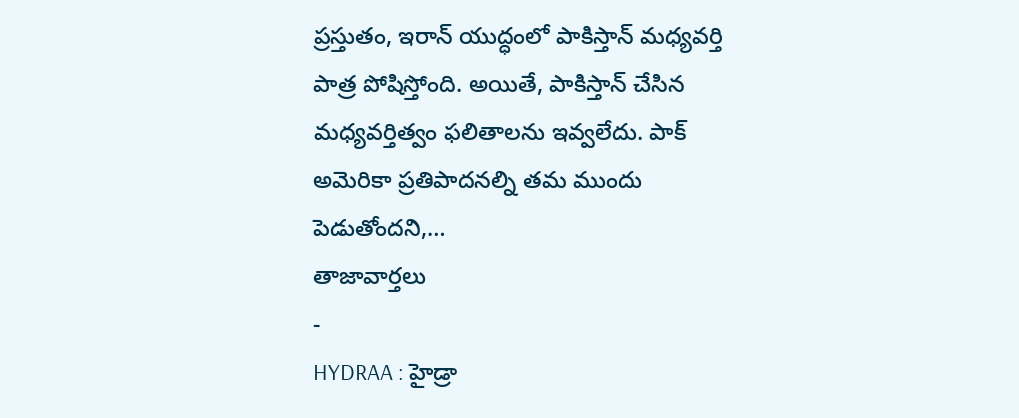ప్రస్తుతం, ఇరాన్ యుద్ధంలో పాకిస్తాన్ మధ్యవర్తి పాత్ర పోషిస్తోంది. అయితే, పాకిస్తాన్ చేసిన మధ్యవర్తిత్వం ఫలితాలను ఇవ్వలేదు. పాక్ అమెరికా ప్రతిపాదనల్ని తమ ముందు పెడుతోందని,…
తాజావార్తలు
-
HYDRAA : హైడ్రా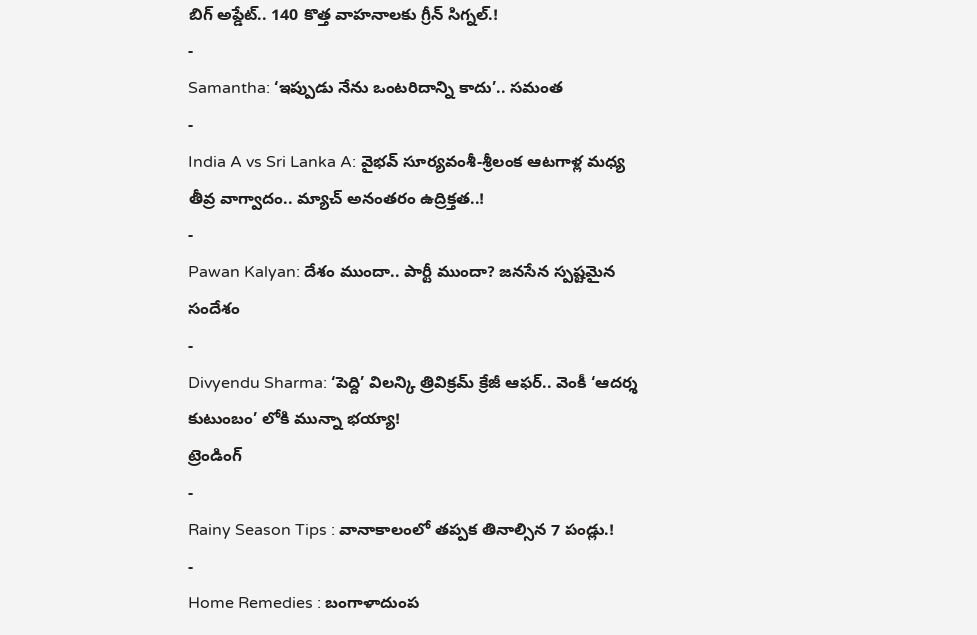బిగ్ అప్డేట్.. 140 కొత్త వాహనాలకు గ్రీన్ సిగ్నల్.!
-
Samantha: ‘ఇప్పుడు నేను ఒంటరిదాన్ని కాదు’.. సమంత
-
India A vs Sri Lanka A: వైభవ్ సూర్యవంశీ-శ్రీలంక ఆటగాళ్ల మధ్య తీవ్ర వాగ్వాదం.. మ్యాచ్ అనంతరం ఉద్రిక్తత..!
-
Pawan Kalyan: దేశం ముందా.. పార్టీ ముందా? జనసేన స్పష్టమైన సందేశం
-
Divyendu Sharma: ‘పెద్ది’ విలన్కి త్రివిక్రమ్ క్రేజీ ఆఫర్.. వెంకీ ‘ఆదర్శ కుటుంబం’ లోకి మున్నా భయ్యా!
ట్రెండింగ్
-
Rainy Season Tips : వానాకాలంలో తప్పక తినాల్సిన 7 పండ్లు.!
-
Home Remedies : బంగాళాదుంప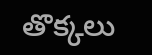తొక్కలు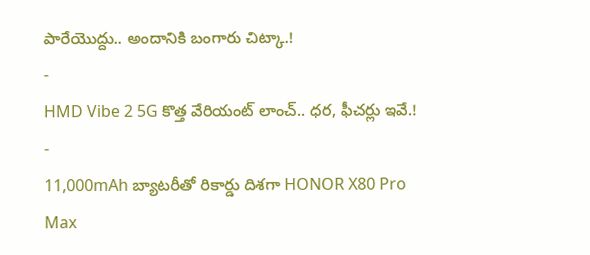పారేయొద్దు.. అందానికి బంగారు చిట్కా.!
-
HMD Vibe 2 5G కొత్త వేరియంట్ లాంచ్.. ధర, ఫీచర్లు ఇవే.!
-
11,000mAh బ్యాటరీతో రికార్డు దిశగా HONOR X80 Pro Max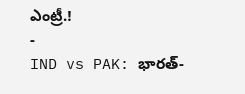ఎంట్రీ.!
-
IND vs PAK: భారత్-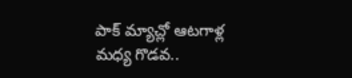పాక్ మ్యాచ్లో ఆటగాళ్ల మధ్య గొడవ..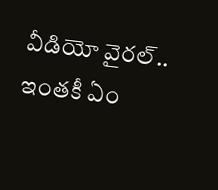వీడియో వైరల్.. ఇంతకీ ఏం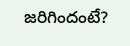జరిగిందంటే?